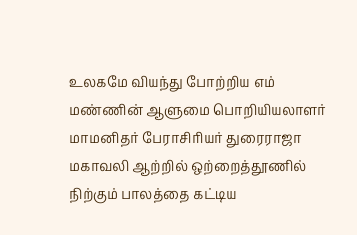உலகமே வியந்து போற்றிய எம் மண்ணின் ஆளுமை பொறியியலாளர் மாமனிதர் பேராசிரியர் துரைராஜா
மகாவலி ஆற்றில் ஒற்றைத்தூணில் நிற்கும் பாலத்தை கட்டிய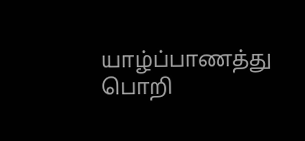யாழ்ப்பாணத்து பொறி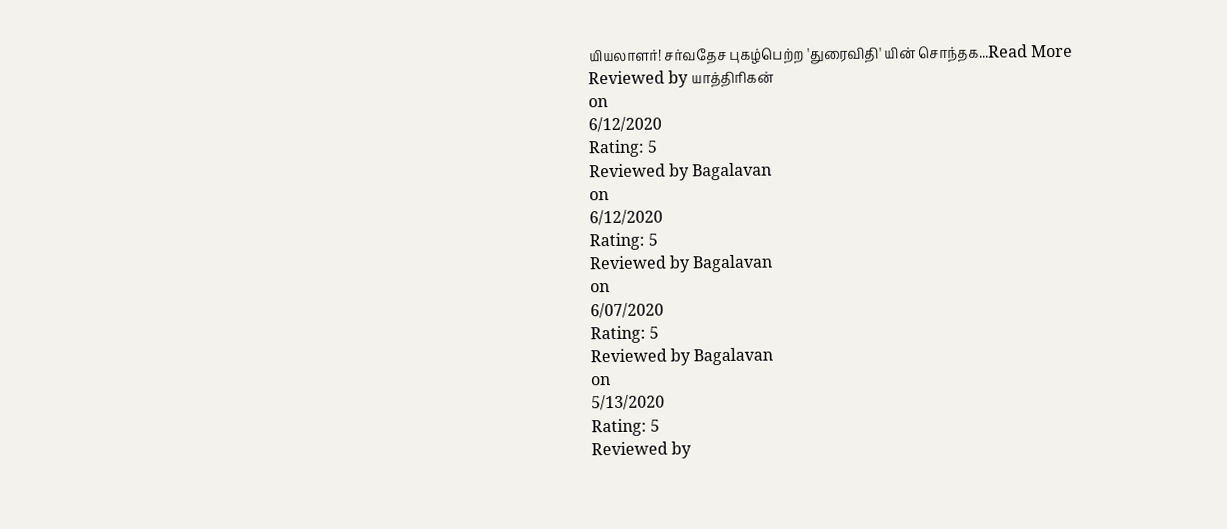யியலாளர்! சர்வதேச புகழ்பெற்ற 'துரைவிதி' யின் சொந்தக...Read More
Reviewed by யாத்திரிகன்
on
6/12/2020
Rating: 5
Reviewed by Bagalavan
on
6/12/2020
Rating: 5
Reviewed by Bagalavan
on
6/07/2020
Rating: 5
Reviewed by Bagalavan
on
5/13/2020
Rating: 5
Reviewed by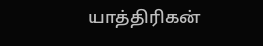யாத்திரிகன்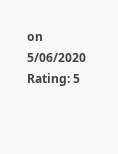on
5/06/2020
Rating: 5